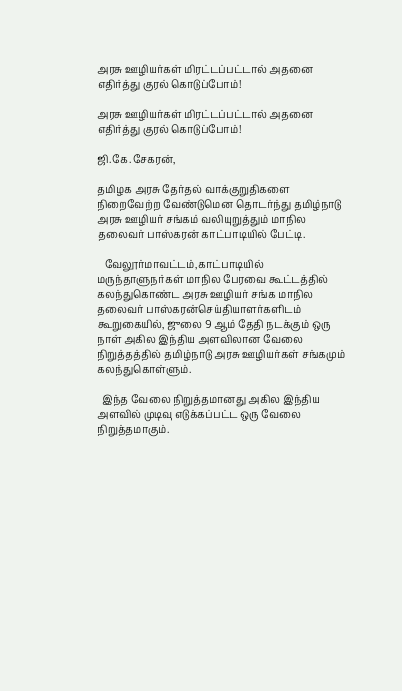அரசு ஊழியர்கள் மிரட்டப்பட்டால் அதனை எதிர்த்து குரல் கொடுப்போம்!

அரசு ஊழியர்கள் மிரட்டப்பட்டால் அதனை எதிர்த்து குரல் கொடுப்போம்!

ஜி.கே.சேகரன்,

தமிழக அரசு தேர்தல் வாக்குறுதிகளை நிறைவேற்ற வேண்டுமென தொடர்ந்து தமிழ்நாடு அரசு ஊழியர் சங்கம் வலியுறுத்தும் மாநில தலைவர் பாஸ்கரன் காட்பாடியில் பேட்டி.

   வேலூர்மாவட்டம்,காட்பாடியில் மருந்தாளுநர்கள் மாநில பேரவை கூட்டத்தில் கலந்துகொண்ட அரசு ஊழியர் சங்க மாநில தலைவர் பாஸ்கரன்செய்தியாளர்களிடம் கூறுகையில், ஜுலை 9 ஆம் தேதி நடக்கும் ஒரு நாள் அகில இந்திய அளவிலான வேலை நிறுத்தத்தில் தமிழ்நாடு அரசு ஊழியர்கள் சங்கமும் கலந்துகொள்ளும்.

  இந்த வேலை நிறுத்தமானது அகில இந்திய அளவில் முடிவு எடுக்கப்பட்ட ஒரு வேலை நிறுத்தமாகும்.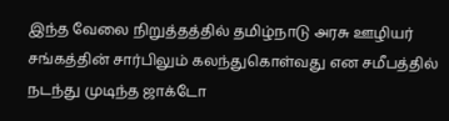இந்த வேலை நிறுத்தத்தில் தமிழ்நாடு அரசு ஊழியர் சங்கத்தின் சார்பிலும் கலந்துகொள்வது என சமீபத்தில் நடந்து முடிந்த ஜாக்டோ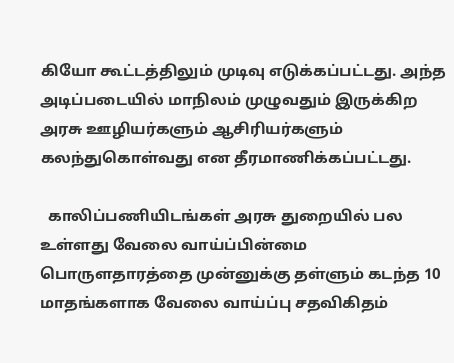கியோ கூட்டத்திலும் முடிவு எடுக்கப்பட்டது. அந்த அடிப்படையில் மாநிலம் முழுவதும் இருக்கிற அரசு ஊழியர்களும் ஆசிரியர்களும் கலந்துகொள்வது என தீரமாணிக்கப்பட்டது.

  காலிப்பணியிடங்கள் அரசு துறையில் பல உள்ளது வேலை வாய்ப்பின்மை பொருளதாரத்தை முன்னுக்கு தள்ளும் கடந்த 10 மாதங்களாக வேலை வாய்ப்பு சதவிகிதம்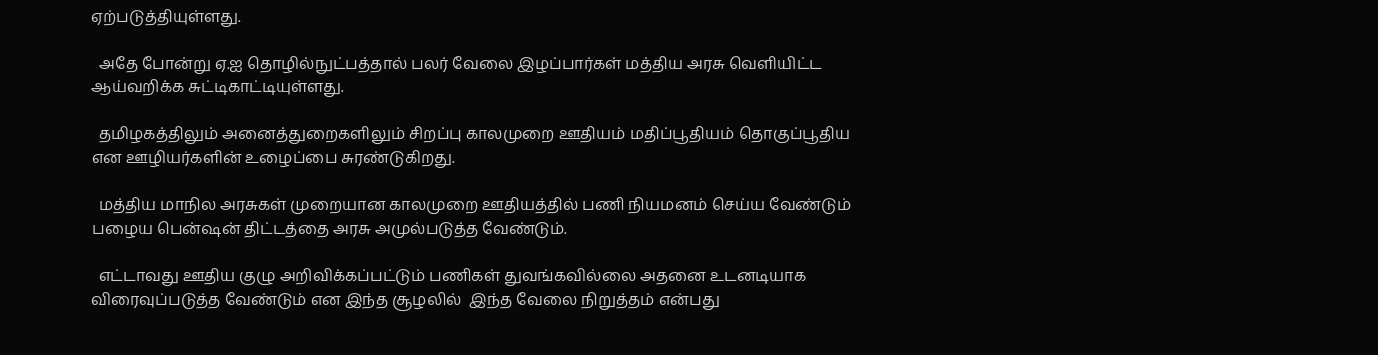ஏற்படுத்தியுள்ளது.

  அதே போன்று ஏ.ஐ தொழில்நுட்பத்தால் பலர் வேலை இழப்பார்கள் மத்திய அரசு வெளியிட்ட ஆய்வறிக்க சுட்டிகாட்டியுள்ளது.

  தமிழகத்திலும் அனைத்துறைகளிலும் சிறப்பு காலமுறை ஊதியம் மதிப்பூதியம் தொகுப்பூதிய என ஊழியர்களின் உழைப்பை சுரண்டுகிறது.

  மத்திய மாநில அரசுகள் முறையான காலமுறை ஊதியத்தில் பணி நியமனம் செய்ய வேண்டும் பழைய பென்ஷன் திட்டத்தை அரசு அமுல்படுத்த வேண்டும்.

  எட்டாவது ஊதிய குழு அறிவிக்கப்பட்டும் பணிகள் துவங்கவில்லை அதனை உடனடியாக விரைவுப்படுத்த வேண்டும் என இந்த சூழலில்  இந்த வேலை நிறுத்தம் என்பது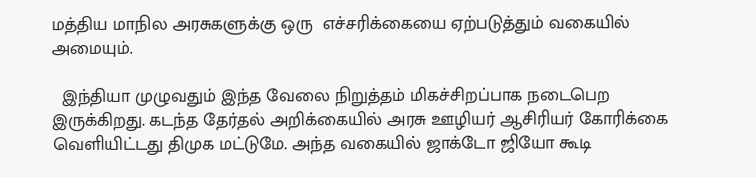மத்திய மாநில அரசுகளுக்கு ஒரு  எச்சரிக்கையை ஏற்படுத்தும் வகையில் அமையும்.

  இந்தியா முழுவதும் இந்த வேலை நிறுத்தம் மிகச்சிறப்பாக நடைபெற இருக்கிறது. கடந்த தேர்தல் அறிக்கையில் அரசு ஊழியர் ஆசிரியர் கோரிக்கை வெளியிட்டது திமுக மட்டுமே. அந்த வகையில் ஜாக்டோ ஜியோ கூடி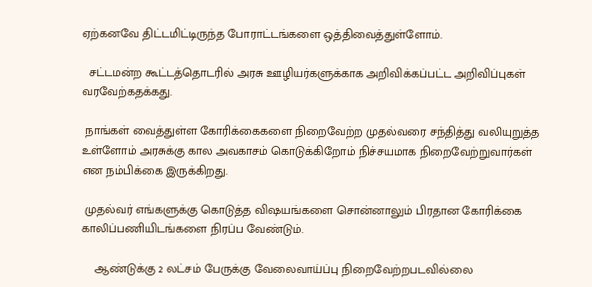ஏற்கனவே திட்டமிட்டிருந்த போராட்டங்களை ஒத்திவைத்துள்ளோம்.

  சட்டமன்ற கூட்டத்தொடரில் அரசு ஊழியர்களுக்காக அறிவிக்கப்பட்ட அறிவிப்புகள் வரவேற்கதக்கது.

 நாங்கள் வைத்துள்ள கோரிக்கைகளை நிறைவேற்ற முதல்வரை சந்தித்து வலியுறுத்த உள்ளோம் அரசுக்கு கால அவகாசம் கொடுக்கிறோம் நிச்சயமாக நிறைவேற்றுவார்கள் என நம்பிக்கை இருக்கிறது.

 முதல்வர் எங்களுக்கு கொடுத்த விஷயங்களை சொன்னாலும் பிரதான கோரிக்கை காலிப்பணியிடங்களை நிரப்ப வேண்டும்.

    ஆண்டுக்கு 2 லட்சம் பேருக்கு வேலைவாய்ப்பு நிறைவேற்றபடவில்லை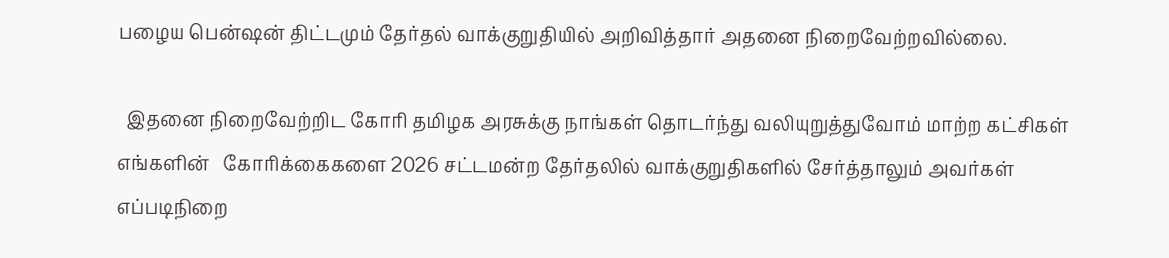பழைய பென்ஷன் திட்டமும் தேர்தல் வாக்குறுதியில் அறிவித்தார் அதனை நிறைவேற்றவில்லை.

  இதனை நிறைவேற்றிட கோரி தமிழக அரசுக்கு நாங்கள் தொடர்ந்து வலியுறுத்துவோம் மாற்ற கட்சிகள் எங்களின்   கோரிக்கைகளை 2026 சட்டமன்ற தேர்தலில் வாக்குறுதிகளில் சேர்த்தாலும் அவர்கள் எப்படிநிறை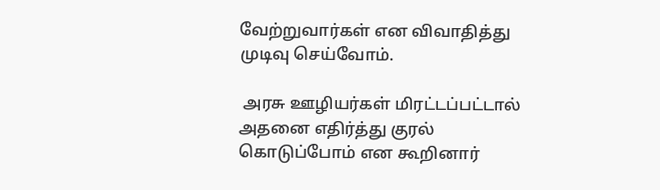வேற்றுவார்கள் என விவாதித்து முடிவு செய்வோம்.

 அரசு ஊழியர்கள் மிரட்டப்பட்டால் அதனை எதிர்த்து குரல் கொடுப்போம் என கூறினார்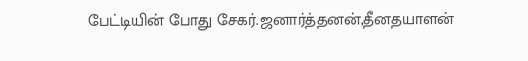பேட்டியின் போது சேகர்.ஜனார்த்தனன்,தீனதயாளன்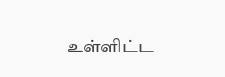உள்ளிட்ட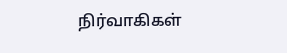நிர்வாகிகள்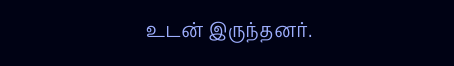உடன் இருந்தனர்.